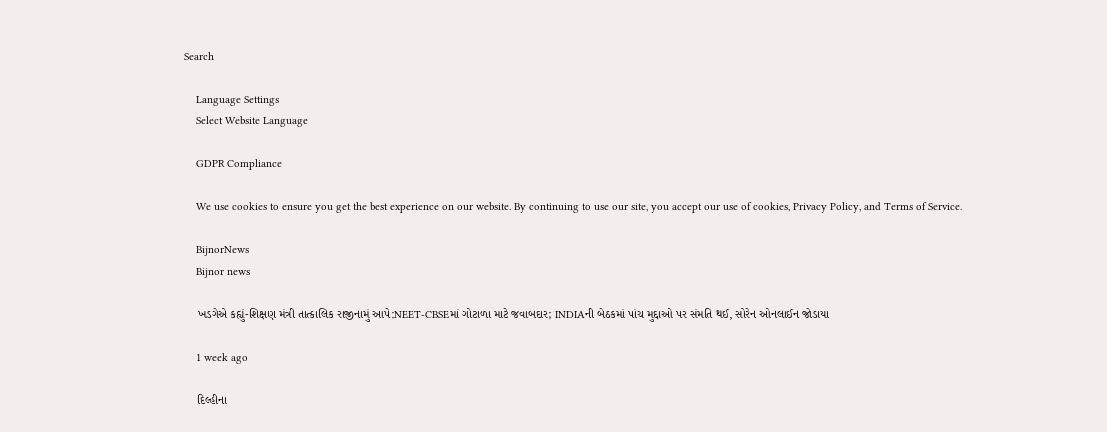Search

    Language Settings
    Select Website Language

    GDPR Compliance

    We use cookies to ensure you get the best experience on our website. By continuing to use our site, you accept our use of cookies, Privacy Policy, and Terms of Service.

    BijnorNews
    Bijnor news

    ખડગેએ કહ્યું-શિક્ષણ મંત્રી તાત્કાલિક રાજીનામું આપે:NEET-CBSEમાં ગોટાળા માટે જવાબદાર; INDIAની બેઠકમાં પાંચ મુદ્દાઓ પર સંમતિ થઈ, સોરેન ઓનલાઈન જોડાયા

    1 week ago

    દિલ્હીના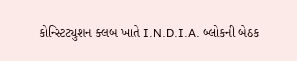કોન્સ્ટિટ્યુશન ક્લબ ખાતે I.N.D.I.A. બ્લોકની બેઠક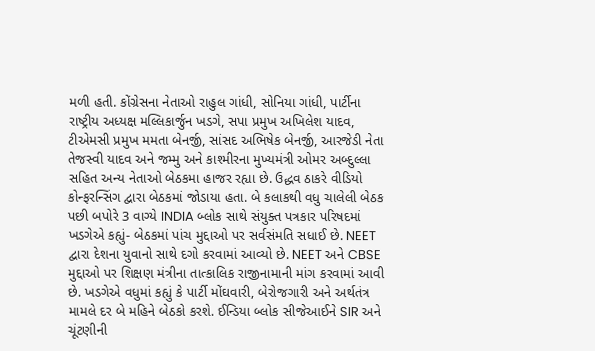મળી હતી. કોંગ્રેસના નેતાઓ રાહુલ ગાંધી, સોનિયા ગાંધી, પાર્ટીના રાષ્ટ્રીય અધ્યક્ષ મલ્લિકાર્જુન ખડગે, સપા પ્રમુખ અખિલેશ યાદવ, ટીએમસી પ્રમુખ મમતા બેનર્જી, સાંસદ અભિષેક બેનર્જી, આરજેડી નેતા તેજસ્વી યાદવ અને જમ્મુ અને કાશ્મીરના મુખ્યમંત્રી ઓમર અબ્દુલ્લા સહિત અન્ય નેતાઓ બેઠકમા હાજર રહ્યા છે. ઉદ્ધવ ઠાકરે વીડિયો કોન્ફરન્સિંગ દ્વારા બેઠકમાં જોડાયા હતા. બે કલાકથી વધુ ચાલેલી બેઠક પછી બપોરે 3 વાગ્યે INDIA બ્લોક સાથે સંયુક્ત પત્રકાર પરિષદમાં ખડગેએ કહ્યું- બેઠકમાં પાંચ મુદ્દાઓ પર સર્વસંમતિ સધાઈ છે. NEET દ્વારા દેશના યુવાનો સાથે દગો કરવામાં આવ્યો છે. NEET અને CBSE મુદ્દાઓ પર શિક્ષણ મંત્રીના તાત્કાલિક રાજીનામાની માંગ કરવામાં આવી છે. ખડગેએ વધુમાં કહ્યું કે પાર્ટી મોંઘવારી, બેરોજગારી અને અર્થતંત્ર મામલે દર બે મહિને બેઠકો કરશે. ઈન્ડિયા બ્લોક સીજેઆઈને SIR અને ચૂંટણીની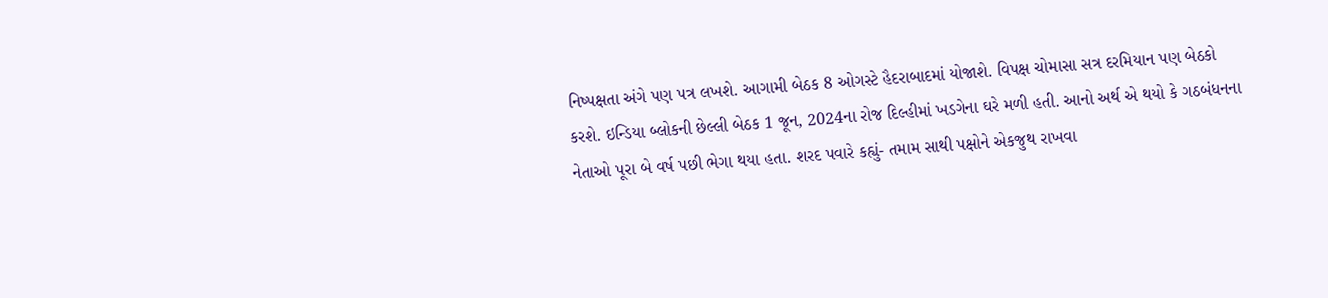નિષ્પક્ષતા અંગે પણ પત્ર લખશે. આગામી બેઠક 8 ઓગસ્ટે હૈદરાબાદમાં યોજાશે. વિપક્ષ ચોમાસા સત્ર દરમિયાન પણ બેઠકો કરશે. ઇન્ડિયા બ્લોકની છેલ્લી બેઠક 1 જૂન, 2024ના રોજ દિલ્હીમાં ખડગેના ઘરે મળી હતી. આનો અર્થ એ થયો કે ગઠબંધનના નેતાઓ પૂરા બે વર્ષ પછી ભેગા થયા હતા. શરદ પવારે કહ્યું- તમામ સાથી પક્ષોને એકજુથ રાખવા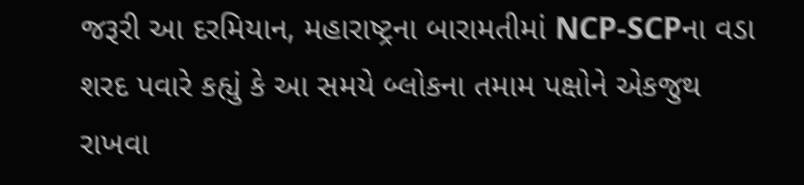જરૂરી આ દરમિયાન, મહારાષ્ટ્રના બારામતીમાં NCP-SCPના વડા શરદ પવારે કહ્યું કે આ સમયે બ્લોકના તમામ પક્ષોને એકજુથ રાખવા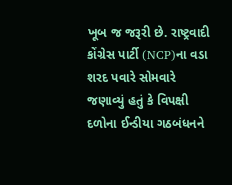ખૂબ જ જરૂરી છે. રાષ્ટ્રવાદી કોંગ્રેસ પાર્ટી (NCP)ના વડા શરદ પવારે સોમવારે જણાવ્યું હતું કે વિપક્ષી દળોના ઈન્ડીયા ગઠબંધનને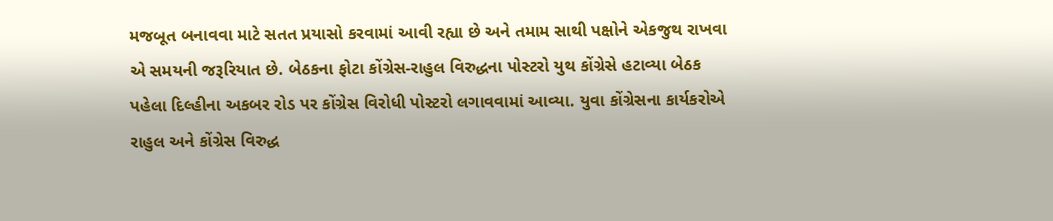મજબૂત બનાવવા માટે સતત પ્રયાસો કરવામાં આવી રહ્યા છે અને તમામ સાથી પક્ષોને એકજુથ રાખવા એ સમયની જરૂરિયાત છે. બેઠકના ફોટા કોંગ્રેસ-રાહુલ વિરુદ્ધના પોસ્ટરો યુથ કોંગ્રેસે હટાવ્યા બેઠક પહેલા દિલ્હીના અકબર રોડ પર કોંગ્રેસ વિરોધી પોસ્ટરો લગાવવામાં આવ્યા. યુવા કોંગ્રેસના કાર્યકરોએ રાહુલ અને કોંગ્રેસ વિરુદ્ધ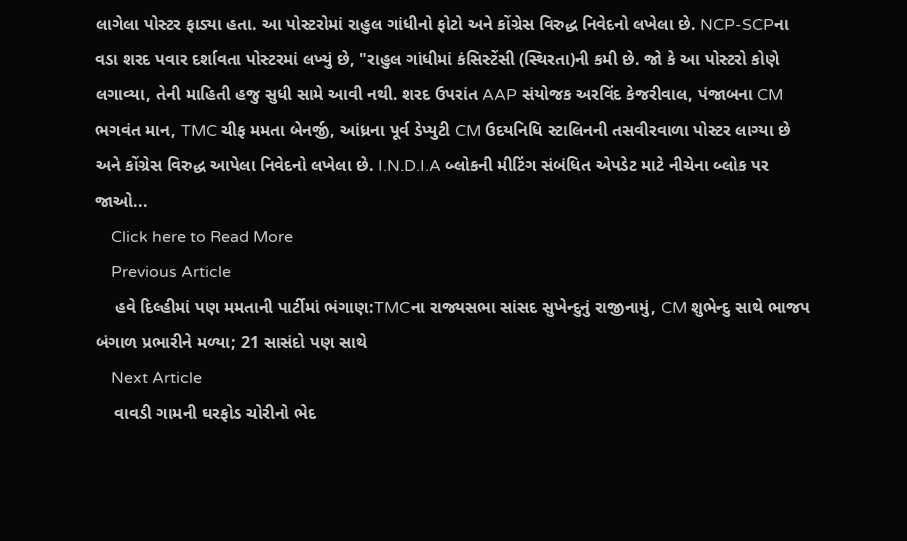લાગેલા પોસ્ટર ફાડ્યા હતા. આ પોસ્ટરોમાં રાહુલ ગાંધીનો ફોટો અને કોંગ્રેસ વિરુદ્ધ નિવેદનો લખેલા છે. NCP-SCPના વડા શરદ પવાર દર્શાવતા પોસ્ટરમાં લખ્યું છે, "રાહુલ ગાંધીમાં કંસિસ્ટેંસી (સ્થિરતા)ની કમી છે. જો કે આ પોસ્ટરો કોણે લગાવ્યા, તેની માહિતી હજુ સુધી સામે આવી નથી. શરદ ઉપરાંત AAP સંયોજક અરવિંદ કેજરીવાલ, પંજાબના CM ભગવંત માન, TMC ચીફ મમતા બેનર્જી, આંધ્રના પૂર્વ ડેપ્યુટી CM ઉદયનિધિ સ્ટાલિનની તસવીરવાળા પોસ્ટર લાગ્યા છે અને કોંગ્રેસ વિરુદ્ધ આપેલા નિવેદનો લખેલા છે. I.N.D.I.A બ્લોકની મીટિંગ સંબંધિત એપડેટ માટે નીચેના બ્લોક પર જાઓ...
    Click here to Read More
    Previous Article
    હવે દિલ્હીમાં પણ મમતાની પાર્ટીમાં ભંગાણ:TMCના રાજ્યસભા સાંસદ સુખેન્દુનું રાજીનામું, CM શુભેન્દુ સાથે ભાજપ બંગાળ પ્રભારીને મળ્યા; 21 સાસંદો પણ સાથે
    Next Article
    વાવડી ગામની ઘરફોડ ચોરીનો ભેદ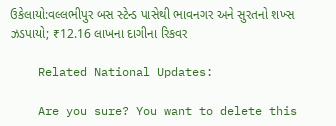ઉકેલાયો:વલ્લભીપુર બસ સ્ટેન્ડ પાસેથી ભાવનગર અને સુરતનો શખ્સ ઝડપાયો; ₹12.16 લાખના દાગીના રિકવર

    Related National Updates:

    Are you sure? You want to delete this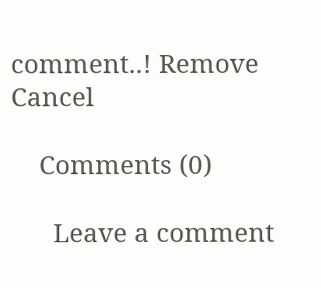comment..! Remove Cancel

    Comments (0)

      Leave a comment